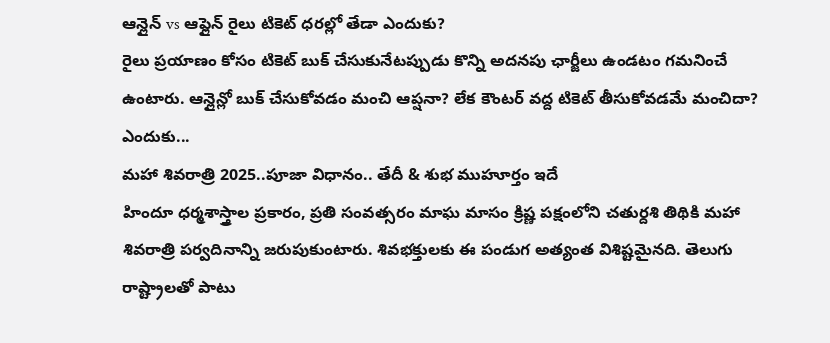ఆన్లైన్ vs ఆఫ్లైన్ రైలు టికెట్ ధరల్లో తేడా ఎందుకు?
రైలు ప్రయాణం కోసం టికెట్ బుక్ చేసుకునేటప్పుడు కొన్ని అదనపు ఛార్జీలు ఉండటం గమనించే ఉంటారు. ఆన్లైన్లో బుక్ చేసుకోవడం మంచి ఆప్షనా? లేక కౌంటర్ వద్ద టికెట్ తీసుకోవడమే మంచిదా? ఎందుకు...
మహా శివరాత్రి 2025..పూజా విధానం.. తేదీ & శుభ ముహూర్తం ఇదే
హిందూ ధర్మశాస్త్రాల ప్రకారం, ప్రతి సంవత్సరం మాఘ మాసం క్రిష్ణ పక్షంలోని చతుర్దశి తిథికి మహా శివరాత్రి పర్వదినాన్ని జరుపుకుంటారు. శివభక్తులకు ఈ పండుగ అత్యంత విశిష్టమైనది. తెలుగు రాష్ట్రాలతో పాటు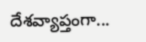దేశవ్యాప్తంగా...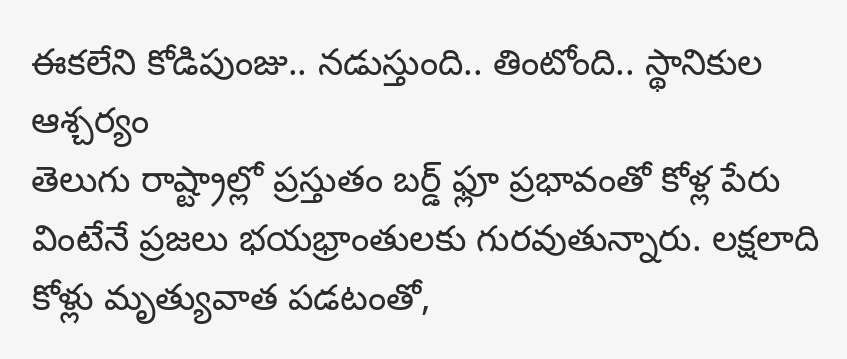ఈకలేని కోడిపుంజు.. నడుస్తుంది.. తింటోంది.. స్థానికుల ఆశ్చర్యం
తెలుగు రాష్ట్రాల్లో ప్రస్తుతం బర్డ్ ఫ్లూ ప్రభావంతో కోళ్ల పేరు వింటేనే ప్రజలు భయభ్రాంతులకు గురవుతున్నారు. లక్షలాది కోళ్లు మృత్యువాత పడటంతో,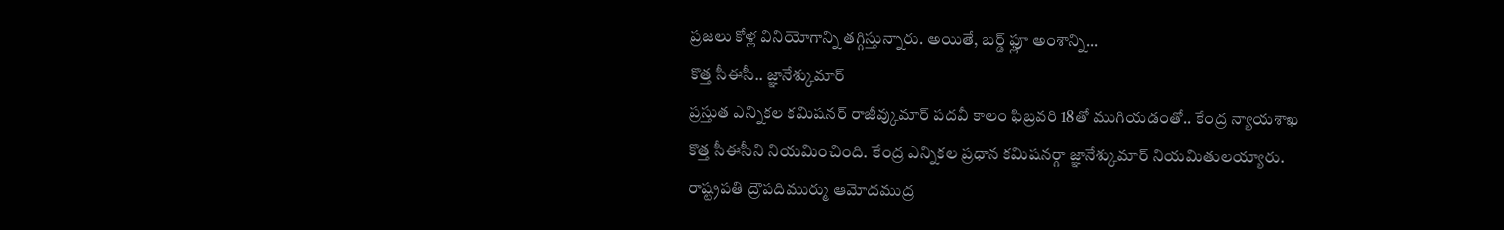ప్రజలు కోళ్ల వినియోగాన్ని తగ్గిస్తున్నారు. అయితే, బర్డ్ ఫ్లూ అంశాన్ని...
కొత్త సీఈసీ.. జ్ఞానేశ్కుమార్
ప్రస్తుత ఎన్నికల కమిషనర్ రాజీవ్కుమార్ పదవీ కాలం ఫిబ్రవరి 18తో ముగియడంతో.. కేంద్ర న్యాయశాఖ కొత్త సీఈసీని నియమించింది. కేంద్ర ఎన్నికల ప్రధాన కమిషనర్గా జ్ఞానేశ్కుమార్ నియమితులయ్యారు. రాష్ట్రపతి ద్రౌపదిముర్ము ఆమోదముద్ర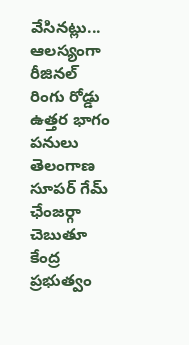వేసినట్లు...
ఆలస్యంగా రీజినల్ రింగు రోడ్డు ఉత్తర భాగం పనులు
తెలంగాణ సూపర్ గేమ్ ఛేంజర్గా చెబుతూ కేంద్ర ప్రభుత్వం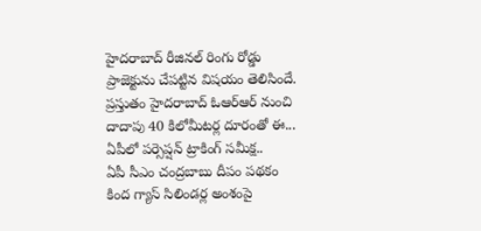హైదరాబాద్ రీజినల్ రింగు రోడ్డు ప్రాజెక్టును చేపట్టిన విషయం తెలిసిందే. ప్రస్తుతం హైదరాబాద్ ఓఆర్ఆర్ నుంచి దాదాపు 40 కిలోమీటర్ల దూరంతో ఈ...
ఏపీలో పర్సెప్షన్ ట్రాకింగ్ సమీక్ష..
ఏపీ సీఎం చంద్రబాబు దీపం పథకం కింద గ్యాస్ సిలిండర్ల అంశంపై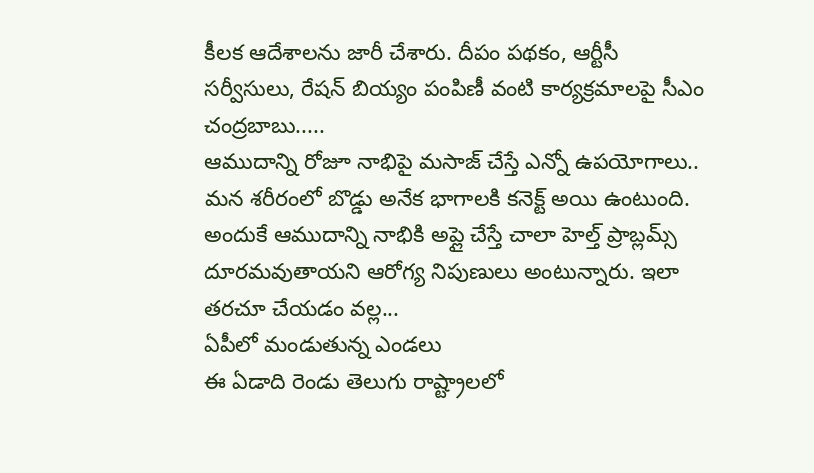కీలక ఆదేశాలను జారీ చేశారు. దీపం పథకం, ఆర్టీసీ సర్వీసులు, రేషన్ బియ్యం పంపిణీ వంటి కార్యక్రమాలపై సీఎం చంద్రబాబు.....
ఆముదాన్ని రోజూ నాభిపై మసాజ్ చేస్తే ఎన్నో ఉపయోగాలు..
మన శరీరంలో బొడ్డు అనేక భాగాలకి కనెక్ట్ అయి ఉంటుంది. అందుకే ఆముదాన్ని నాభికి అప్లై చేస్తే చాలా హెల్త్ ప్రాబ్లమ్స్ దూరమవుతాయని ఆరోగ్య నిపుణులు అంటున్నారు. ఇలా తరచూ చేయడం వల్ల...
ఏపీలో మండుతున్న ఎండలు
ఈ ఏడాది రెండు తెలుగు రాష్ట్రాలలో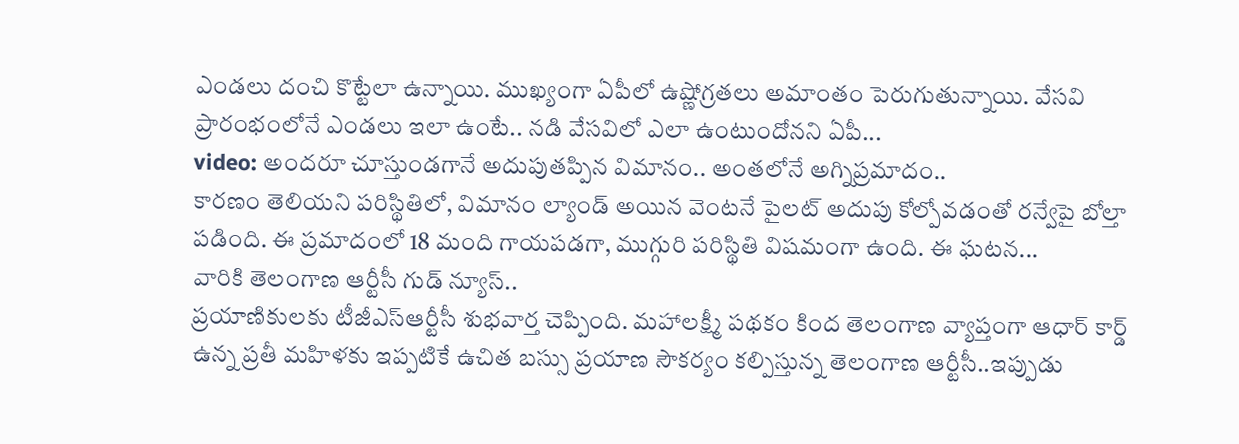ఎండలు దంచి కొట్టేలా ఉన్నాయి. ముఖ్యంగా ఏపీలో ఉష్ణోగ్రతలు అమాంతం పెరుగుతున్నాయి. వేసవి ప్రారంభంలోనే ఎండలు ఇలా ఉంటే.. నడి వేసవిలో ఎలా ఉంటుందోనని ఏపీ...
video: అందరూ చూస్తుండగానే అదుపుతప్పిన విమానం.. అంతలోనే అగ్నిప్రమాదం..
కారణం తెలియని పరిస్థితిలో, విమానం ల్యాండ్ అయిన వెంటనే పైలట్ అదుపు కోల్పోవడంతో రన్వేపై బోల్తా పడింది. ఈ ప్రమాదంలో 18 మంది గాయపడగా, ముగ్గురి పరిస్థితి విషమంగా ఉంది. ఈ ఘటన...
వారికి తెలంగాణ ఆర్టీసీ గుడ్ న్యూస్..
ప్రయాణికులకు టీజీఎస్ఆర్టీసీ శుభవార్త చెప్పింది. మహాలక్ష్మీ పథకం కింద తెలంగాణ వ్యాప్తంగా ఆధార్ కార్డ్ ఉన్న ప్రతీ మహిళకు ఇప్పటికే ఉచిత బస్సు ప్రయాణ సౌకర్యం కల్పిస్తున్న తెలంగాణ ఆర్టీసీ..ఇప్పుడు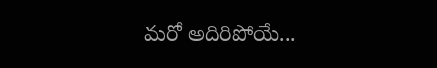మరో అదిరిపోయే...